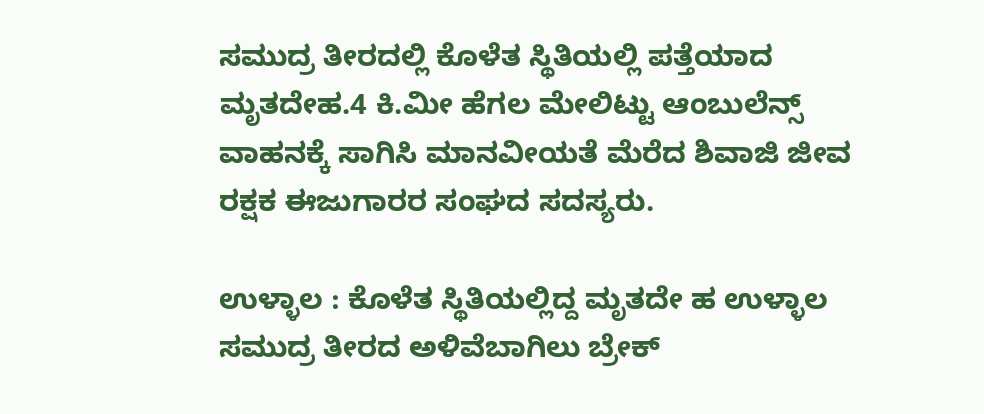ಸಮುದ್ರ ತೀರದಲ್ಲಿ ಕೊಳೆತ ಸ್ಥಿತಿಯಲ್ಲಿ ಪತ್ತೆಯಾದ ಮೃತದೇಹ.4 ಕಿ.ಮೀ ಹೆಗಲ ಮೇಲಿಟ್ಟು ಆಂಬುಲೆನ್ಸ್ ವಾಹನಕ್ಕೆ ಸಾಗಿಸಿ ಮಾನವೀಯತೆ ಮೆರೆದ ಶಿವಾಜಿ ಜೀವ ರಕ್ಷಕ ಈಜುಗಾರರ ಸಂಘದ ಸದಸ್ಯರು.

ಉಳ್ಳಾಲ : ಕೊಳೆತ ಸ್ಥಿತಿಯಲ್ಲಿದ್ದ ಮೃತದೇ ಹ ಉಳ್ಳಾಲ ಸಮುದ್ರ ತೀರದ ಅಳಿವೆಬಾಗಿಲು ಬ್ರೇಕ್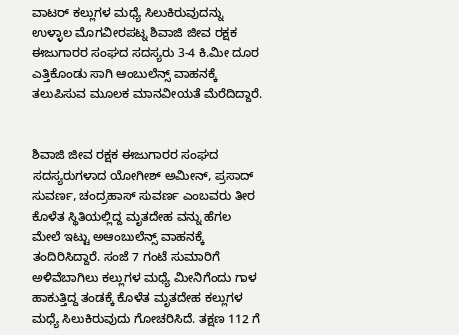ವಾಟರ್ ಕಲ್ಲುಗಳ ಮಧ್ಯೆ ಸಿಲುಕಿರುವುದನ್ನು ಉಳ್ಳಾಲ ಮೊಗವೀರಪಟ್ನ ಶಿವಾಜಿ ಜೀವ ರಕ್ಷಕ ಈಜುಗಾರರ ಸಂಘದ ಸದಸ್ಯರು 3-4 ಕಿ.ಮೀ ದೂರ ಎತ್ತಿಕೊಂಡು ಸಾಗಿ ಆಂಬುಲೆನ್ಸ್ ವಾಹನಕ್ಕೆ ತಲುಪಿಸುವ ಮೂಲಕ ಮಾನವೀಯತೆ ಮೆರೆದಿದ್ದಾರೆ.


ಶಿವಾಜಿ ಜೀವ ರಕ್ಷಕ ಈಜುಗಾರರ ಸಂಘದ ಸದಸ್ಯರುಗಳಾದ ಯೋಗೀಶ್ ಅಮೀನ್, ಪ್ರಸಾದ್ ಸುವರ್ಣ, ಚಂದ್ರಹಾಸ್ ಸುವರ್ಣ ಎಂಬವರು ತೀರ ಕೊಳೆತ ಸ್ಥಿತಿಯಲ್ಲಿದ್ದ ಮೃತದೇಹ ವನ್ನು ಹೆಗಲ ಮೇಲೆ ಇಟ್ಟು ಅಆಂಬುಲೆನ್ಸ್ ವಾಹನಕ್ಕೆ ತಂದಿರಿಸಿದ್ದಾರೆ. ಸಂಜೆ 7 ಗಂಟೆ ಸುಮಾರಿಗೆ ಅಳಿವೆಬಾಗಿಲು ಕಲ್ಲುಗಳ ಮಧ್ಯೆ ಮೀನಿಗೆಂದು ಗಾಳ ಹಾಕುತ್ತಿದ್ದ ತಂಡಕ್ಕೆ ಕೊಳೆತ ಮೃತದೇಹ ಕಲ್ಲುಗಳ ಮಧ್ಯೆ ಸಿಲುಕಿರುವುದು ಗೋಚರಿಸಿದೆ. ತಕ್ಷಣ 112 ಗೆ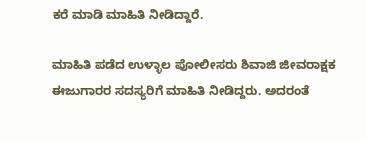ಕರೆ ಮಾಡಿ ಮಾಹಿತಿ ನೀಡಿದ್ದಾರೆ.

ಮಾಹಿತಿ ಪಡೆದ ಉಳ್ಳಾಲ ಪೋಲೀಸರು ಶಿವಾಜಿ ಜೀವರಾಕ್ಷಕ ಈಜುಗಾರರ ಸದಸ್ಯರಿಗೆ ಮಾಹಿತಿ ನೀಡಿದ್ದರು. ಅದರಂತೆ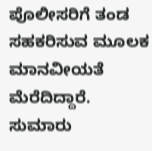ಪೊಲೀಸರಿಗೆ ತಂಡ ಸಹಕರಿಸುವ ಮೂಲಕ ಮಾನವೀಯತೆ ಮೆರೆದಿದ್ದಾರೆ. ಸುಮಾರು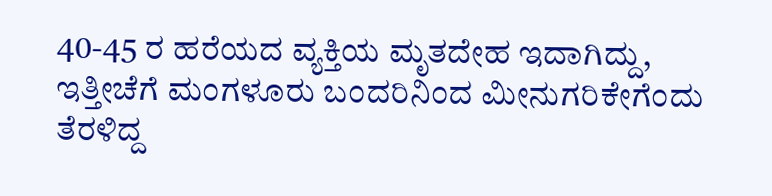40-45 ರ ಹರೆಯದ ವ್ಯಕ್ತಿಯ ಮೃತದೇಹ ಇದಾಗಿದ್ದು, ಇತ್ತೀಚೆಗೆ ಮಂಗಳೂರು ಬಂದರಿನಿಂದ ಮೀನುಗರಿಕೇಗೆಂದು ತೆರಳಿದ್ದ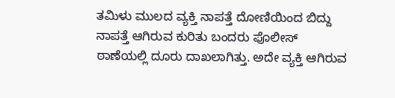ತಮಿಳು ಮುಲದ ವ್ಯಕ್ತಿ ನಾಪತ್ತೆ ದೋಣಿಯಿಂದ ಬಿದ್ದು ನಾಪತ್ತೆ ಆಗಿರುವ ಕುರಿತು ಬಂದರು ಪೊಲೀಸ್ ಠಾಣೆಯಲ್ಲಿ ದೂರು ದಾಖಲಾಗಿತ್ತು. ಅದೇ ವ್ಯಕ್ತಿ ಆಗಿರುವ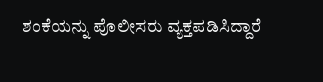ಶಂಕೆಯನ್ನು ಪೊಲೀಸರು ವ್ಯಕ್ತಪಡಿಸಿದ್ದಾರೆ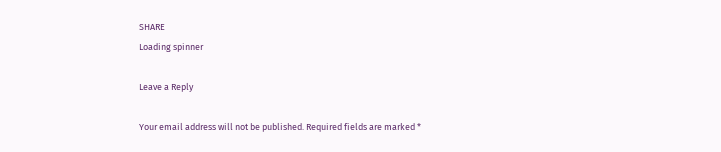SHARE
Loading spinner

Leave a Reply

Your email address will not be published. Required fields are marked *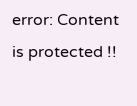error: Content is protected !!